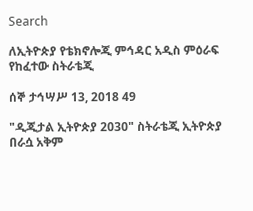Search

ለኢትዮጵያ የቴክኖሎጂ ምኅዳር አዲስ ምዕራፍ የከፈተው ስትራቴጂ

ሰኞ ታኅሣሥ 13, 2018 49

"ዲጂታል ኢትዮጵያ 2030" ስትራቴጂ ኢትዮጵያ በራሷ አቅም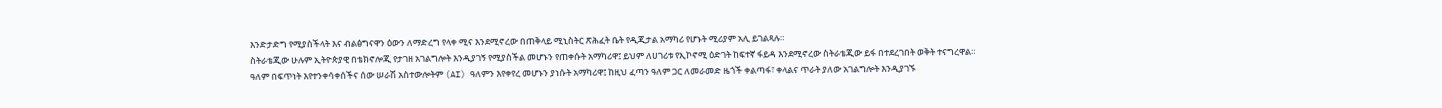እንድታድግ የሚያስችላት እና ብልፅግናዋን ዕውን ለማድረግ የላቀ ሚና እንደሚኖረው በጠቅላይ ሚኒስትር ጽሕፈት ቤት የዲጂታል አማካሪ የሆኑት ሚሪያም አሊ ይገልጻሉ።
ስትራቴጂው ሁሉም ኢትዮጵያዊ በቴክኖሎጂ የታገዘ አገልግሎት እንዲያገኝ የሚያስችል መሆኑን የጠቀሱት አማካሪዋ፤ ይህም ለሀገሪቱ የኢኮኖሚ ዕድገት ከፍተኛ ፋይዳ እንደሚኖረው ስትራቴጂው ይፋ በተደረገበት ወቅት ተናግረዋል።
ዓለም በፍጥነት እየተንቀሳቀሰችና ሰው ሠራሽ አስተውሎትም (AI) ዓለምን እየቀየረ መሆኑን ያነሱት አማካሪዋ፤ ከዚህ ፈጣን ዓለም ጋር ለመራመድ ዜጎች ቀልጣፋ፣ ቀላልና ጥራት ያለው አገልግሎት እንዲያገኙ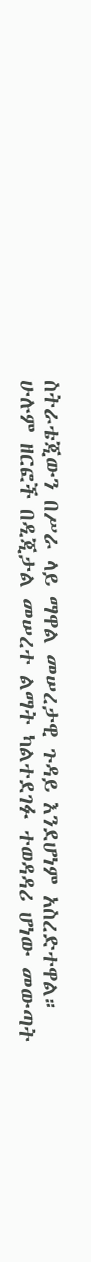ስትራቴጂውን በሥራ ላይ ማዋል መሠረታዊ ጉዳይ እንደሆነም አስረድተዋል።
ሁሉም ዘርፎች በዲጂታል መሠረተ ልማት ካልተደገፉ ተወዳዳሪ ሆነው መውጣት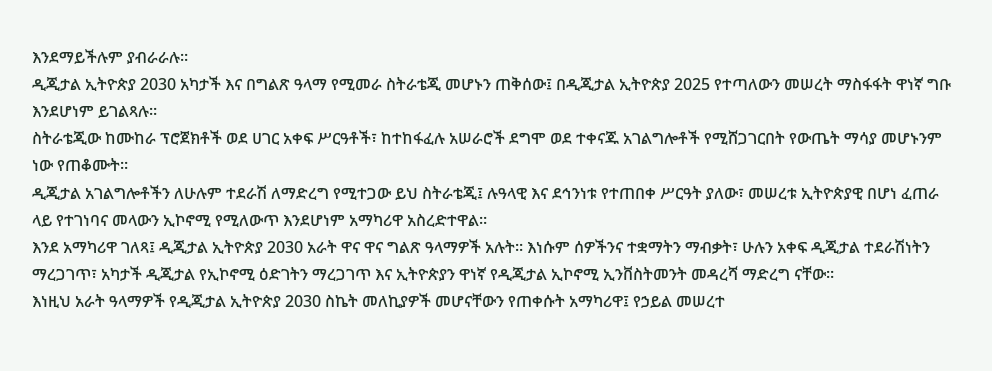እንደማይችሉም ያብራራሉ።
ዲጂታል ኢትዮጵያ 2030 አካታች እና በግልጽ ዓላማ የሚመራ ስትራቴጂ መሆኑን ጠቅሰው፤ በዲጂታል ኢትዮጵያ 2025 የተጣለውን መሠረት ማስፋፋት ዋነኛ ግቡ እንደሆነም ይገልጻሉ።
ስትራቴጂው ከሙከራ ፕሮጀክቶች ወደ ሀገር አቀፍ ሥርዓቶች፣ ከተከፋፈሉ አሠራሮች ደግሞ ወደ ተቀናጁ አገልግሎቶች የሚሸጋገርበት የውጤት ማሳያ መሆኑንም ነው የጠቆሙት።
ዲጂታል አገልግሎቶችን ለሁሉም ተደራሽ ለማድረግ የሚተጋው ይህ ስትራቴጂ፤ ሉዓላዊ እና ደኅንነቱ የተጠበቀ ሥርዓት ያለው፣ መሠረቱ ኢትዮጵያዊ በሆነ ፈጠራ ላይ የተገነባና መላውን ኢኮኖሚ የሚለውጥ እንደሆነም አማካሪዋ አስረድተዋል።
እንደ አማካሪዋ ገለጻ፤ ዲጂታል ኢትዮጵያ 2030 አራት ዋና ዋና ግልጽ ዓላማዎች አሉት። እነሱም ሰዎችንና ተቋማትን ማብቃት፣ ሁሉን አቀፍ ዲጂታል ተደራሽነትን ማረጋገጥ፣ አካታች ዲጂታል የኢኮኖሚ ዕድገትን ማረጋገጥ እና ኢትዮጵያን ዋነኛ የዲጂታል ኢኮኖሚ ኢንቨስትመንት መዳረሻ ማድረግ ናቸው።
እነዚህ አራት ዓላማዎች የዲጂታል ኢትዮጵያ 2030 ስኬት መለኪያዎች መሆናቸውን የጠቀሱት አማካሪዋ፤ የኃይል መሠረተ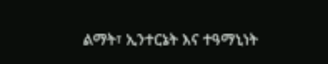ልማት፣ ኢንተርኔት እና ተዓማኒነት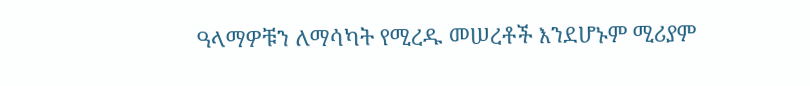ዓላማዎቹን ለማሳካት የሚረዱ መሠረቶች እንደሆኑም ሚሪያም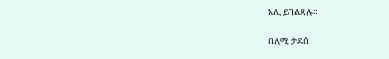አሊ ይገልጻሉ።

በለሚ ታደሰ